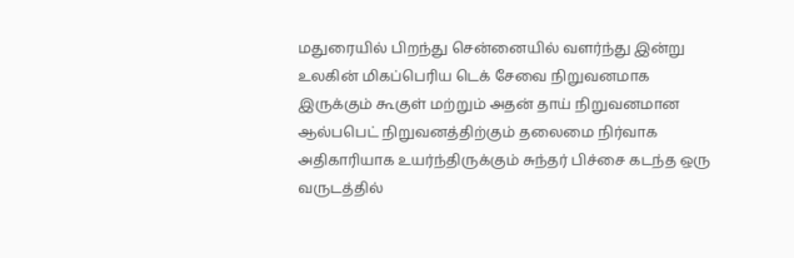மதுரையில் பிறந்து சென்னையில் வளர்ந்து இன்று உலகின் மிகப்பெரிய டெக் சேவை நிறுவனமாக இருக்கும் கூகுள் மற்றும் அதன் தாய் நிறுவனமான ஆல்பபெட் நிறுவனத்திற்கும் தலைமை நிர்வாக அதிகாரியாக உயர்ந்திருக்கும் சுந்தர் பிச்சை கடந்த ஒரு வருடத்தில்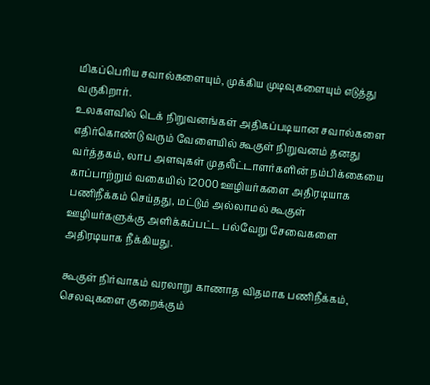மிகப்பெரிய சவால்களையும், முக்கிய முடிவுகளையும் எடுத்து வருகிறார்.
உலகளவில் டெக் நிறுவனங்கள் அதிகப்படியான சவால்களை எதிர்கொண்டு வரும் வேளையில் கூகுள் நிறுவனம் தனது வர்த்தகம், லாப அளவுகள் முதலீட்டாளர்களின் நம்பிக்கையை காப்பாற்றும் வகையில் 12000 ஊழியர்களை அதிரடியாக பணிநீக்கம் செய்தது, மட்டும் அல்லாமல் கூகுள் ஊழியர்களுக்கு அளிக்கப்பட்ட பல்வேறு சேவைகளை அதிரடியாக நீக்கியது.

கூகுள் நிர்வாகம் வரலாறு காணாத விதமாக பணிநீக்கம், செலவுகளை குறைக்கும்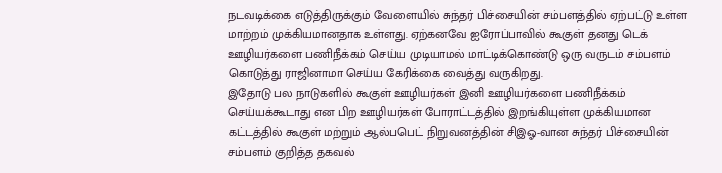நடவடிக்கை எடுத்திருக்கும் வேளையில் சுந்தர் பிச்சையின் சம்பளத்தில் ஏற்பட்டு உள்ள மாற்றம் முக்கியமானதாக உள்ளது. ஏற்கனவே ஐரோப்பாவில் கூகுள் தனது டெக் ஊழியர்களை பணிநீக்கம் செய்ய முடியாமல் மாட்டிக்கொண்டு ஒரு வருடம் சம்பளம் கொடுத்து ராஜினாமா செய்ய கேரிக்கை வைத்து வருகிறது.
இதோடு பல நாடுகளில் கூகுள் ஊழியர்கள் இனி ஊழியர்களை பணிநீக்கம் செய்யக்கூடாது என பிற ஊழியர்கள் போராட்டத்தில் இறங்கியுள்ள முக்கியமான கட்டத்தில் கூகுள் மற்றும் ஆல்பபெட் நிறுவனத்தின் சிஇஓ-வான சுந்தர் பிச்சையின் சம்பளம் குறித்த தகவல்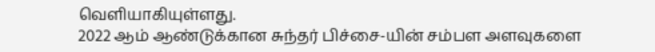வெளியாகியுள்ளது.
2022 ஆம் ஆண்டுக்கான சுந்தர் பிச்சை-யின் சம்பள அளவுகளை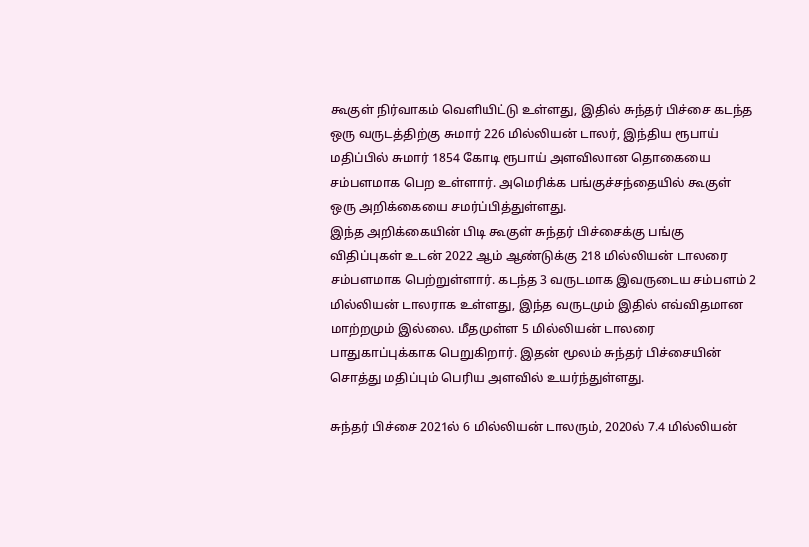கூகுள் நிர்வாகம் வெளியிட்டு உள்ளது, இதில் சுந்தர் பிச்சை கடந்த ஒரு வருடத்திற்கு சுமார் 226 மில்லியன் டாலர், இந்திய ரூபாய் மதிப்பில் சுமார் 1854 கோடி ரூபாய் அளவிலான தொகையை சம்பளமாக பெற உள்ளார். அமெரிக்க பங்குச்சந்தையில் கூகுள் ஒரு அறிக்கையை சமர்ப்பித்துள்ளது.
இந்த அறிக்கையின் பிடி கூகுள் சுந்தர் பிச்சைக்கு பங்கு விதிப்புகள் உடன் 2022 ஆம் ஆண்டுக்கு 218 மில்லியன் டாலரை சம்பளமாக பெற்றுள்ளார். கடந்த 3 வருடமாக இவருடைய சம்பளம் 2 மில்லியன் டாலராக உள்ளது, இந்த வருடமும் இதில் எவ்விதமான மாற்றமும் இல்லை. மீதமுள்ள 5 மில்லியன் டாலரை பாதுகாப்புக்காக பெறுகிறார். இதன் மூலம் சுந்தர் பிச்சையின் சொத்து மதிப்பும் பெரிய அளவில் உயர்ந்துள்ளது.

சுந்தர் பிச்சை 2021ல் 6 மில்லியன் டாலரும், 2020ல் 7.4 மில்லியன்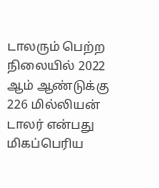டாலரும் பெற்ற நிலையில் 2022 ஆம் ஆண்டுக்கு 226 மில்லியன் டாலர் என்பது மிகப்பெரிய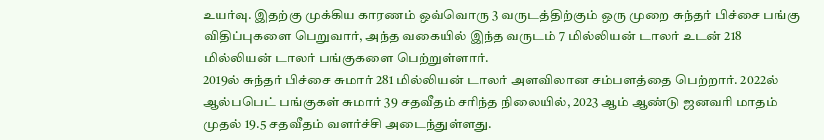உயர்வு. இதற்கு முக்கிய காரணம் ஒவ்வொரு 3 வருடத்திற்கும் ஒரு முறை சுந்தர் பிச்சை பங்கு விதிப்புகளை பெறுவார், அந்த வகையில் இந்த வருடம் 7 மில்லியன் டாலர் உடன் 218 மில்லியன் டாலர் பங்குகளை பெற்றுள்ளார்.
2019ல் சுந்தர் பிச்சை சுமார் 281 மில்லியன் டாலர் அளவிலான சம்பளத்தை பெற்றார். 2022ல் ஆல்பபெட் பங்குகள் சுமார் 39 சதவீதம் சரிந்த நிலையில், 2023 ஆம் ஆண்டு ஜனவரி மாதம் முதல் 19.5 சதவீதம் வளர்ச்சி அடைந்துள்ளது.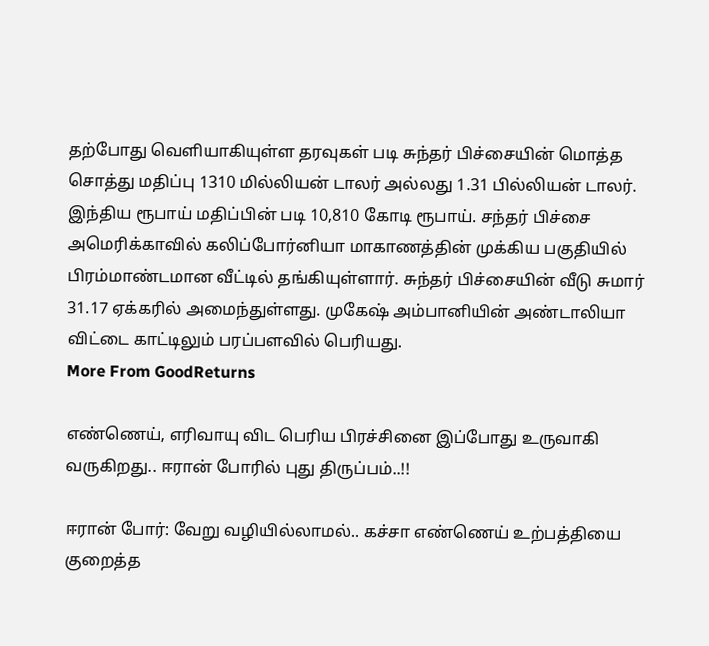தற்போது வெளியாகியுள்ள தரவுகள் படி சுந்தர் பிச்சையின் மொத்த சொத்து மதிப்பு 1310 மில்லியன் டாலர் அல்லது 1.31 பில்லியன் டாலர். இந்திய ரூபாய் மதிப்பின் படி 10,810 கோடி ரூபாய். சந்தர் பிச்சை அமெரிக்காவில் கலிப்போர்னியா மாகாணத்தின் முக்கிய பகுதியில் பிரம்மாண்டமான வீட்டில் தங்கியுள்ளார். சுந்தர் பிச்சையின் வீடு சுமார் 31.17 ஏக்கரில் அமைந்துள்ளது. முகேஷ் அம்பானியின் அண்டாலியா விட்டை காட்டிலும் பரப்பளவில் பெரியது.
More From GoodReturns

எண்ணெய், எரிவாயு விட பெரிய பிரச்சினை இப்போது உருவாகி வருகிறது.. ஈரான் போரில் புது திருப்பம்..!!

ஈரான் போர்: வேறு வழியில்லாமல்.. கச்சா எண்ணெய் உற்பத்தியை குறைத்த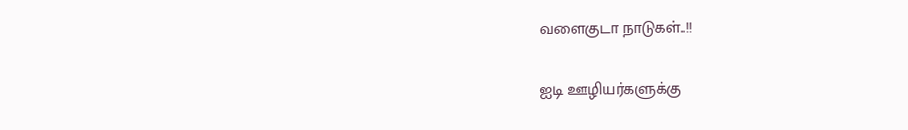வளைகுடா நாடுகள்..!!

ஐடி ஊழியர்களுக்கு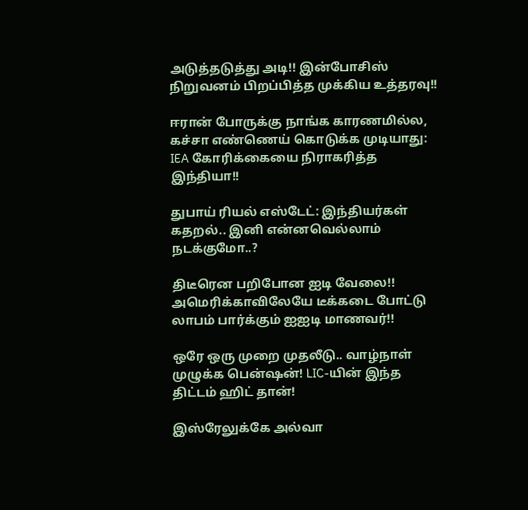அடுத்தடுத்து அடி!! இன்போசிஸ் நிறுவனம் பிறப்பித்த முக்கிய உத்தரவு!!

ஈரான் போருக்கு நாங்க காரணமில்ல, கச்சா எண்ணெய் கொடுக்க முடியாது: IEA கோரிக்கையை நிராகரித்த இந்தியா!!

துபாய் ரியல் எஸ்டேட்: இந்தியர்கள் கதறல்.. இனி என்னவெல்லாம் நடக்குமோ..?

திடீரென பறிபோன ஐடி வேலை!! அமெரிக்காவிலேயே டீக்கடை போட்டு லாபம் பார்க்கும் ஐஐடி மாணவர்!!

ஒரே ஒரு முறை முதலீடு.. வாழ்நாள் முழுக்க பென்ஷன்! LIC-யின் இந்த திட்டம் ஹிட் தான்!

இஸ்ரேலுக்கே அல்வா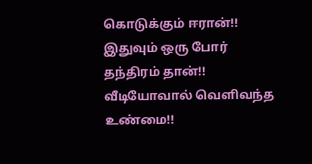கொடுக்கும் ஈரான்!! இதுவும் ஒரு போர் தந்திரம் தான்!! வீடியோவால் வெளிவந்த உண்மை!!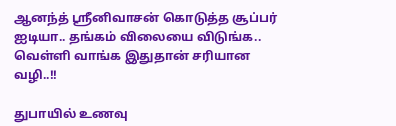ஆனந்த் ஸ்ரீனிவாசன் கொடுத்த சூப்பர் ஐடியா.. தங்கம் விலையை விடுங்க.. வெள்ளி வாங்க இதுதான் சரியான வழி..!!

துபாயில் உணவு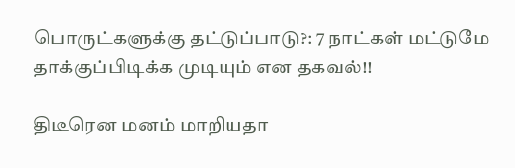பொருட்களுக்கு தட்டுப்பாடு?: 7 நாட்கள் மட்டுமே தாக்குப்பிடிக்க முடியும் என தகவல்!!

திடீரென மனம் மாறியதா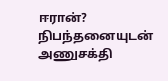ஈரான்? நிபந்தனையுடன் அணுசக்தி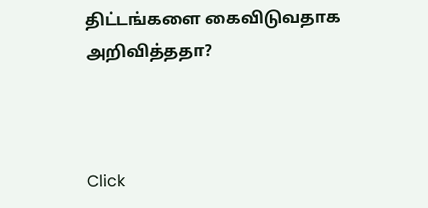திட்டங்களை கைவிடுவதாக அறிவித்ததா?



Click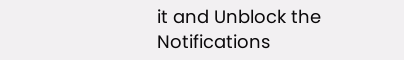it and Unblock the Notifications